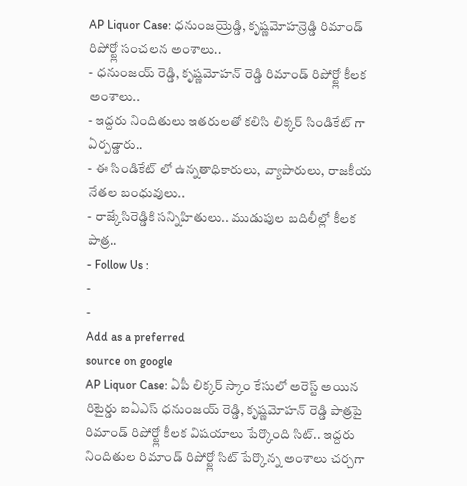AP Liquor Case: ధనుంజయ్రెడ్డి, కృష్ణమోహన్రెడ్డి రిమాండ్ రిపోర్ట్లో సంచలన అంశాలు..
- ధనుంజయ్ రెడ్డి, కృష్ణమోహన్ రెడ్డి రిమాండ్ రిపోర్ట్లో కీలక అంశాలు..
- ఇద్దరు నిందితులు ఇతరులతో కలిసి లిక్కర్ సిండికేట్ గా ఏర్పడ్డారు..
- ఈ సిండికేట్ లో ఉన్నతాధికారులు, వ్యాపారులు, రాజకీయ నేతల బంధువులు..
- రాజ్కేసిరెడ్డికి సన్నిహితులు.. ముడుపుల బదిలీల్లో కీలక పాత్ర..
- Follow Us :
-
-
Add as a preferred
source on google
AP Liquor Case: ఏపీ లిక్కర్ స్కాం కేసులో అరెస్ట్ అయిన రిటైర్డు ఐఏఎస్ ధనుంజయ్ రెడ్డి, కృష్ణమోహన్ రెడ్డి పాత్రపై రిమాండ్ రిపోర్ట్లో కీలక విషయాలు పేర్కొంది సిట్.. ఇద్దరు నిందితుల రిమాండ్ రిపోర్ట్లో సిట్ పేర్కొన్న అంశాలు చర్చగా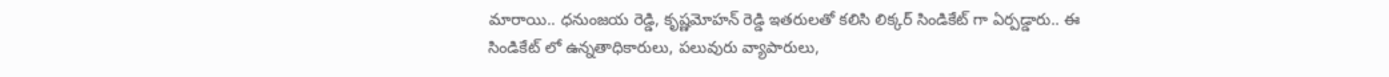మారాయి.. ధనుంజయ రెడ్డి, కృష్ణమోహన్ రెడ్డి ఇతరులతో కలిసి లిక్కర్ సిండికేట్ గా ఏర్పడ్డారు.. ఈ సిండికేట్ లో ఉన్నతాధికారులు, పలువురు వ్యాపారులు,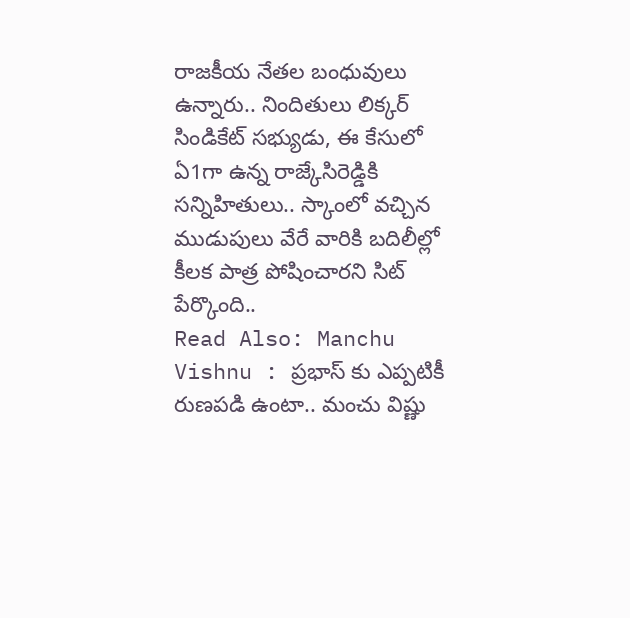రాజకీయ నేతల బంధువులు ఉన్నారు.. నిందితులు లిక్కర్ సిండికేట్ సభ్యుడు, ఈ కేసులో ఏ1గా ఉన్న రాజ్కేసిరెడ్డికి సన్నిహితులు.. స్కాంలో వచ్చిన ముడుపులు వేరే వారికి బదిలీల్లో కీలక పాత్ర పోషించారని సిట్ పేర్కొంది..
Read Also: Manchu Vishnu : ప్రభాస్ కు ఎప్పటికీ రుణపడి ఉంటా.. మంచు విష్ణు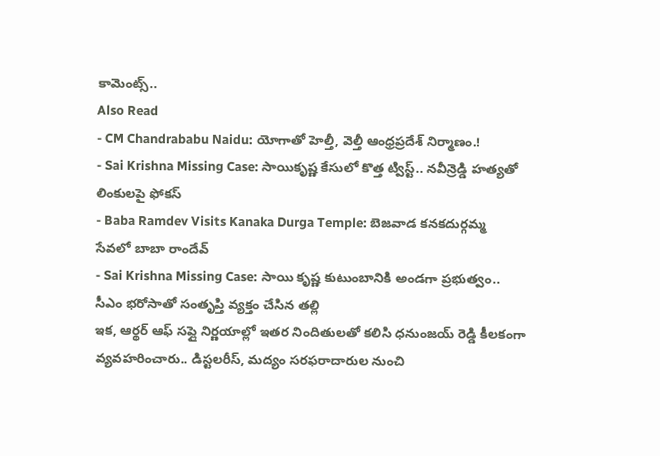కామెంట్స్..
Also Read
- CM Chandrababu Naidu: యోగాతో హెల్తీ, వెల్తీ ఆంధ్రప్రదేశ్ నిర్మాణం.!
- Sai Krishna Missing Case: సాయికృష్ణ కేసులో కొత్త ట్విస్ట్.. నవీన్రెడ్డి హత్యతో లింకులపై ఫోకస్
- Baba Ramdev Visits Kanaka Durga Temple: బెజవాడ కనకదుర్గమ్మ సేవలో బాబా రాందేవ్
- Sai Krishna Missing Case: సాయి కృష్ణ కుటుంబానికి అండగా ప్రభుత్వం.. సీఎం భరోసాతో సంతృప్తి వ్యక్తం చేసిన తల్లి
ఇక, ఆర్థర్ ఆఫ్ సప్లై నిర్ణయాల్లో ఇతర నిందితులతో కలిసి ధనుంజయ్ రెడ్డి కీలకంగా వ్యవహరించారు.. డిస్టలరీస్, మద్యం సరఫరాదారుల నుంచి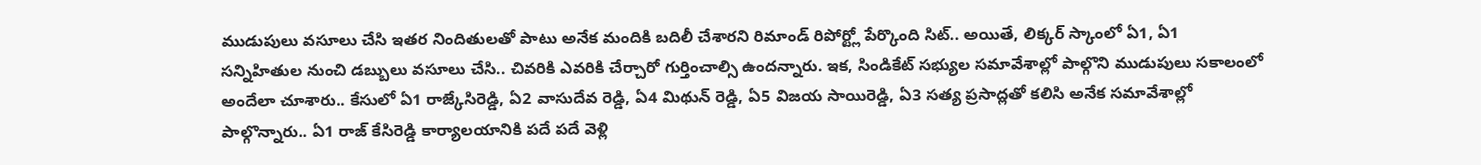ముడుపులు వసూలు చేసి ఇతర నిందితులతో పాటు అనేక మందికి బదిలీ చేశారని రిమాండ్ రిపోర్ట్లో పేర్కొంది సిట్.. అయితే, లిక్కర్ స్కాంలో ఏ1, ఏ1 సన్నిహితుల నుంచి డబ్బులు వసూలు చేసి.. చివరికి ఎవరికి చేర్చారో గుర్తించాల్సి ఉందన్నారు. ఇక, సిండికేట్ సభ్యుల సమావేశాల్లో పాల్గొని ముడుపులు సకాలంలో అందేలా చూశారు.. కేసులో ఏ1 రాజ్కేసిరెడ్డి, ఏ2 వాసుదేవ రెడ్డి, ఏ4 మిథున్ రెడ్డి, ఏ5 విజయ సాయిరెడ్డి, ఏ3 సత్య ప్రసాద్లతో కలిసి అనేక సమావేశాల్లో పాల్గొన్నారు.. ఏ1 రాజ్ కేసిరెడ్డి కార్యాలయానికి పదే పదే వెళ్లి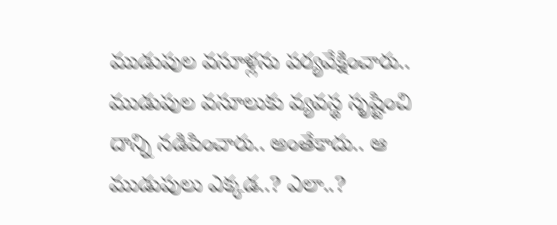ముడుపుల వసూళ్లను పర్యవేక్షించారు.. ముడుపుల వసూలుకు వ్యవస్థ సృష్టించి దాన్ని నడిపించారు.. అంతేకాదు.. ఆ ముడుపులు ఎక్కడ..? ఎలా..?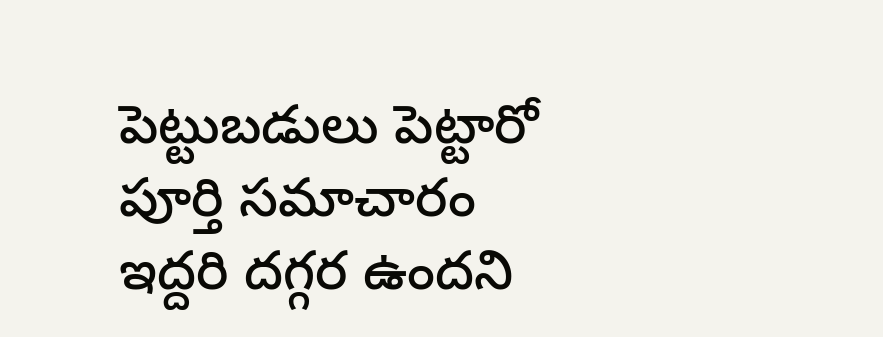పెట్టుబడులు పెట్టారో పూర్తి సమాచారం ఇద్దరి దగ్గర ఉందని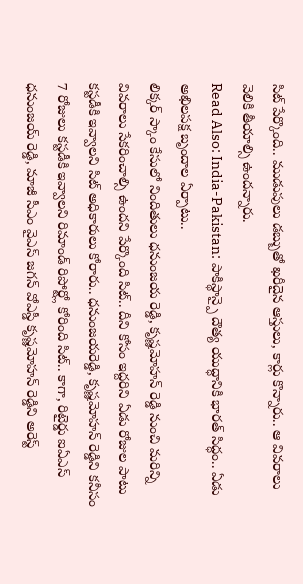సిట్ పేర్కొంది.. ముడుపులు డబ్బుతో ఖరీదైన ఆస్తులు, కార్లు కొన్నారు.. ఆ వివరాలు వెలికి తీయాల్సి ఉందన్నారు.
Read Also: India-Pakistan: పాకిస్థాన్పై దౌత్య యుద్ధానికి భారత్ సిద్ధం.. ఏడు అఖిలపక్ష బృందాల ఏర్పాటు..
లిక్కర్ స్కాం కేసులో నిందితులు ధనుంజయ రెడ్డి, కృష్ణమోహన్ రెడ్డి నుంచి మరిన్ని వివరాలు సేకరించాల్సి ఉందని పేర్కొంది సిట్.. దీని కోసం ఇద్దరిని ఏడు రోజుల పాటు కస్టడీకి ఇవ్వాలని సిట్ అధికారులు కోరారు.. ధనుంజయరెడ్డి, కృష్ణమోహన్ రెడ్డిని కనీసం 7 రోజులు కస్టడీకి ఇవ్వాలని రిమాండ్ రిపోర్ట్లో కోరింది సిట్.. కాగా, రిటైర్డు ఐఏఎస్ ధనుంజయ్ రెడ్డి, మాజీ సీఎం వైఎస్ జగన్ వోఎస్డీ కృష్ణమోహన్ రెడ్డిని అరెస్ట్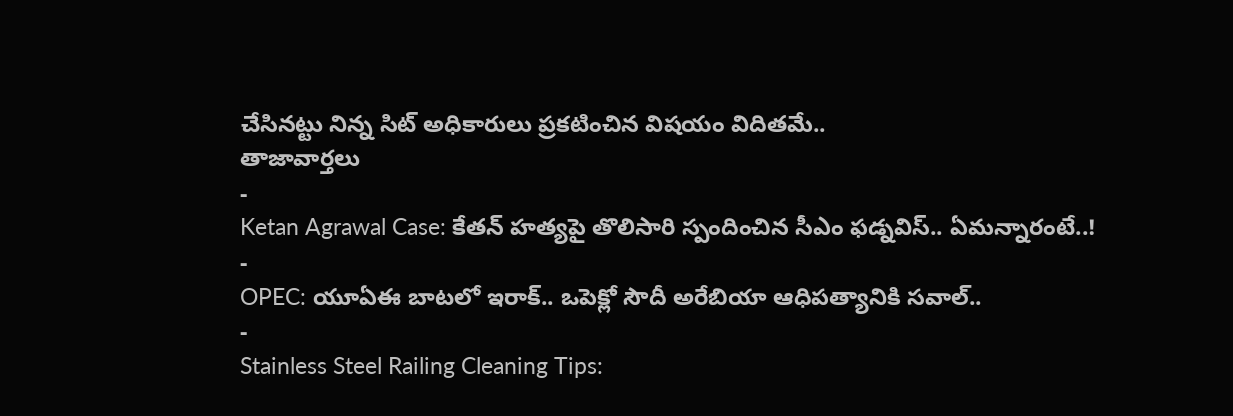చేసినట్టు నిన్న సిట్ అధికారులు ప్రకటించిన విషయం విదితమే..
తాజావార్తలు
-
Ketan Agrawal Case: కేతన్ హత్యపై తొలిసారి స్పందించిన సీఎం ఫడ్నవిస్.. ఏమన్నారంటే..!
-
OPEC: యూఏఈ బాటలో ఇరాక్.. ఒపెక్లో సౌదీ అరేబియా ఆధిపత్యానికి సవాల్..
-
Stainless Steel Railing Cleaning Tips: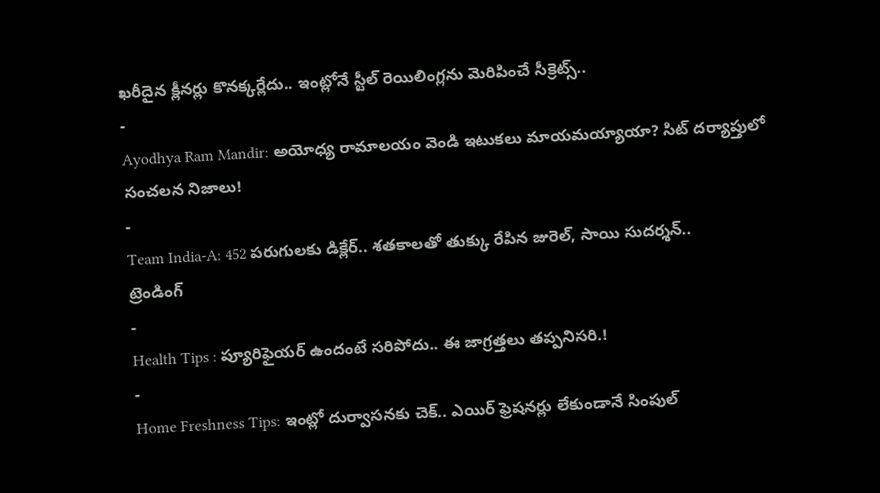ఖరీదైన క్లీనర్లు కొనక్కర్లేదు.. ఇంట్లోనే స్టీల్ రెయిలింగ్లను మెరిపించే సీక్రెట్స్..
-
Ayodhya Ram Mandir: అయోధ్య రామాలయం వెండి ఇటుకలు మాయమయ్యాయా? సిట్ దర్యాప్తులో సంచలన నిజాలు!
-
Team India-A: 452 పరుగులకు డిక్లేర్.. శతకాలతో తుక్కు రేపిన జురెల్, సాయి సుదర్శన్..
ట్రెండింగ్
-
Health Tips : ప్యూరిఫైయర్ ఉందంటే సరిపోదు.. ఈ జాగ్రత్తలు తప్పనిసరి.!
-
Home Freshness Tips: ఇంట్లో దుర్వాసనకు చెక్.. ఎయిర్ ఫ్రెషనర్లు లేకుండానే సింపుల్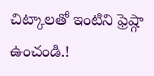చిట్కాలతో ఇంటిని ఫ్రెష్గా ఉంచండి.!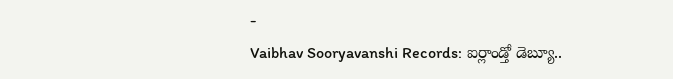-
Vaibhav Sooryavanshi Records: ఐర్లాండ్తో డెబ్యూ..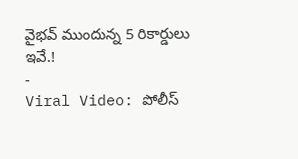వైభవ్ ముందున్న 5 రికార్డులు ఇవే.!
-
Viral Video: పోలీస్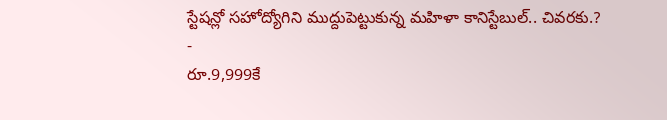స్టేషన్లో సహోద్యోగిని ముద్దుపెట్టుకున్న మహిళా కానిస్టేబుల్.. చివరకు.?
-
రూ.9,999కే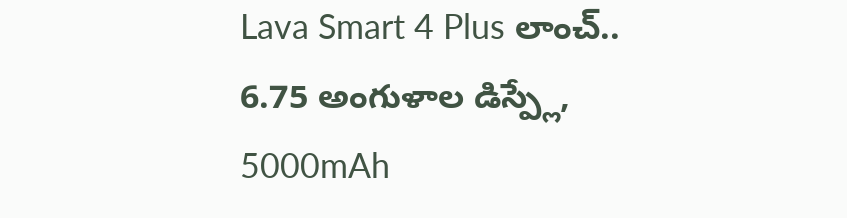Lava Smart 4 Plus లాంచ్.. 6.75 అంగుళాల డిస్ప్లే, 5000mAh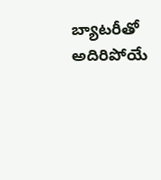బ్యాటరీతో అదిరిపోయే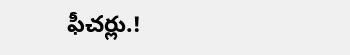ఫీచర్లు.!